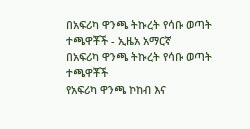በአፍሪካ ዋንጫ ትኩረት የሳቡ ወጣት ተጫዋቾች - ኢዜአ አማርኛ
በአፍሪካ ዋንጫ ትኩረት የሳቡ ወጣት ተጫዋቾች
የአፍሪካ ዋንጫ ኮከብ እና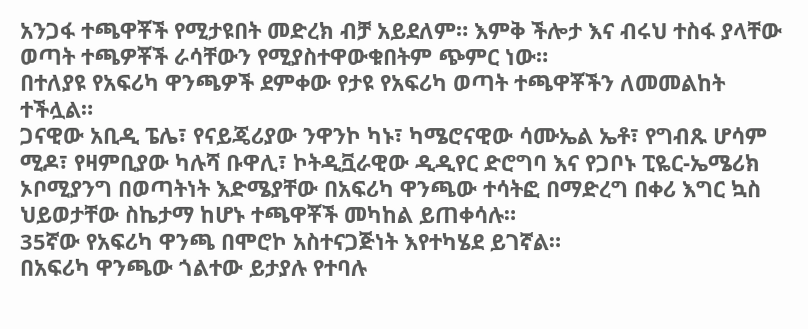አንጋፋ ተጫዋቾች የሚታዩበት መድረክ ብቻ አይደለም። እምቅ ችሎታ እና ብሩህ ተስፋ ያላቸው ወጣት ተጫዎቾች ራሳቸውን የሚያስተዋውቁበትም ጭምር ነው።
በተለያዩ የአፍሪካ ዋንጫዎች ደምቀው የታዩ የአፍሪካ ወጣት ተጫዋቾችን ለመመልከት ተችሏል።
ጋናዊው አቢዲ ፔሌ፣ የናይጄሪያው ንዋንኮ ካኑ፣ ካሜሮናዊው ሳሙኤል ኤቶ፣ የግብጹ ሆሳም ሚዶ፣ የዛምቢያው ካሉሻ ቡዋሊ፣ ኮትዲቯራዊው ዲዲየር ድሮግባ እና የጋቦኑ ፒዬር-ኤሜሪክ ኦቦሚያንግ በወጣትነት እድሜያቸው በአፍሪካ ዋንጫው ተሳትፎ በማድረግ በቀሪ እግር ኳስ ህይወታቸው ስኬታማ ከሆኑ ተጫዋቾች መካከል ይጠቀሳሉ።
35ኛው የአፍሪካ ዋንጫ በሞሮኮ አስተናጋጅነት እየተካሄደ ይገኛል።
በአፍሪካ ዋንጫው ጎልተው ይታያሉ የተባሉ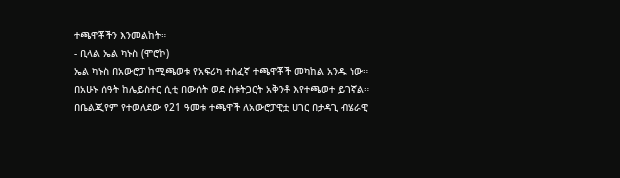ተጫዋቾችን እንመልከት።
- ቢላል ኤል ካኑስ (ሞሮኮ)
ኤል ካኑስ በአውሮፓ ከሚጫወቱ የአፍሪካ ተስፈኛ ተጫዋቾች መካከል አንዱ ነው። በአሁኑ ሰዓት ከሌይስተር ሲቲ በውሰት ወደ ስቱትጋርት አቅንቶ እየተጫወተ ይገኛል።
በቤልጂየም የተወለደው የ21 ዓመቱ ተጫዋች ለአውሮፓዊቷ ሀገር በታዳጊ ብሄራዊ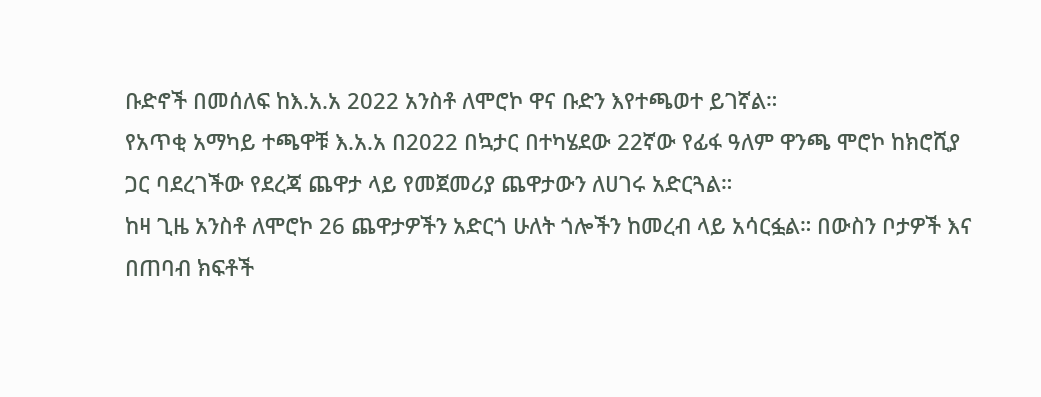ቡድኖች በመሰለፍ ከእ.አ.አ 2022 አንስቶ ለሞሮኮ ዋና ቡድን እየተጫወተ ይገኛል።
የአጥቂ አማካይ ተጫዋቹ እ.አ.አ በ2022 በኳታር በተካሄደው 22ኛው የፊፋ ዓለም ዋንጫ ሞሮኮ ከክሮሺያ ጋር ባደረገችው የደረጃ ጨዋታ ላይ የመጀመሪያ ጨዋታውን ለሀገሩ አድርጓል።
ከዛ ጊዜ አንስቶ ለሞሮኮ 26 ጨዋታዎችን አድርጎ ሁለት ጎሎችን ከመረብ ላይ አሳርፏል። በውስን ቦታዎች እና በጠባብ ክፍቶች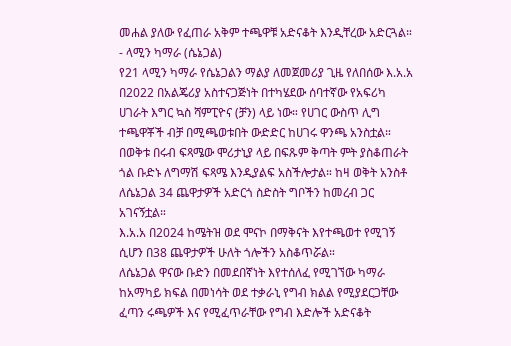መሐል ያለው የፈጠራ አቅም ተጫዋቹ አድናቆት እንዲቸረው አድርጓል።
- ላሚን ካማራ (ሴኔጋል)
የ21 ላሚን ካማራ የሴኔጋልን ማልያ ለመጀመሪያ ጊዜ የለበሰው እ.አ.አ በ2022 በአልጄሪያ አስተናጋጅነት በተካሄደው ሰባተኛው የአፍሪካ ሀገራት እግር ኳስ ሻምፒዮና (ቻን) ላይ ነው። የሀገር ውስጥ ሊግ ተጫዋቾች ብቻ በሚጫወቱበት ውድድር ከሀገሩ ዋንጫ አንስቷል።
በወቅቱ በሩብ ፍጻሜው ሞሪታኒያ ላይ በፍጹም ቅጣት ምት ያስቆጠራት ጎል ቡድኑ ለግማሽ ፍጻሜ እንዲያልፍ አስችሎታል። ከዛ ወቅት አንስቶ ለሴኔጋል 34 ጨዋታዎች አድርጎ ስድስት ግቦችን ከመረብ ጋር አገናኝቷል።
እ.አ.አ በ2024 ከሜትዝ ወደ ሞናኮ በማቅናት እየተጫወተ የሚገኝ ሲሆን በ38 ጨዋታዎች ሁለት ጎሎችን አስቆጥሯል።
ለሴኔጋል ዋናው ቡድን በመደበኛነት እየተሰለፈ የሚገኘው ካማራ ከአማካይ ክፍል በመነሳት ወደ ተቃራኒ የግብ ክልል የሚያደርጋቸው ፈጣን ሩጫዎች እና የሚፈጥራቸው የግብ እድሎች አድናቆት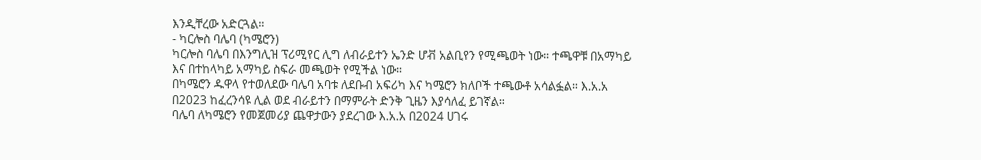እንዲቸረው አድርጓል።
- ካርሎስ ባሌባ (ካሜሮን)
ካርሎስ ባሌባ በእንግሊዝ ፕሪሚየር ሊግ ለብራይተን ኤንድ ሆቭ አልቢየን የሚጫወት ነው። ተጫዋቹ በአማካይ እና በተከላካይ አማካይ ስፍራ መጫወት የሚችል ነው።
በካሜሮን ዱዋላ የተወለደው ባሌባ አባቱ ለደቡብ አፍሪካ እና ካሜሮን ክለቦች ተጫውቶ አሳልፏል። እ.አ.አ በ2023 ከፈረንሳዩ ሊል ወደ ብራይተን በማምራት ድንቅ ጊዜን እያሳለፈ ይገኛል።
ባሌባ ለካሜሮን የመጀመሪያ ጨዋታውን ያደረገው እ.አ.አ በ2024 ሀገሩ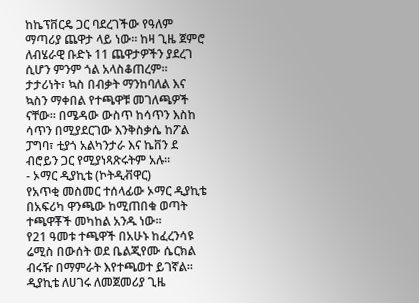ከኬፕቨርዴ ጋር ባደረገችው የዓለም ማጣሪያ ጨዋታ ላይ ነው። ከዛ ጊዜ ጀምሮ ለብሄራዊ ቡድኑ 11 ጨዋታዎችን ያደረገ ሲሆን ምንም ጎል አላስቆጠረም።
ታታሪነት፣ ኳስ በብቃት ማንከባለል እና ኳስን ማቀበል የተጫዋቹ መገለጫዎች ናቸው። በሜዳው ውስጥ ከሳጥን እስከ ሳጥን በሚያደርገው እንቅስቃሴ ከፖል ፓግባ፣ ቲያጎ አልካንታራ እና ኬቨን ደ ብሮይን ጋር የሚያነጻጽሩትም አሉ።
- ኦማር ዲያኪቴ (ኮትዲቭዋር)
የአጥቂ መስመር ተሰላፊው ኦማር ዲያኪቴ በአፍሪካ ዋንጫው ከሚጠበቁ ወጣት ተጫዋቾች መካከል አንዱ ነው።
የ21 ዓመቱ ተጫዋች በአሁኑ ከፈረንሳዩ ሬሚስ በውሰት ወደ ቤልጂየሙ ሴርክል ብሩዥ በማምራት እየተጫወተ ይገኛል።
ዲያኪቴ ለሀገሩ ለመጀመሪያ ጊዜ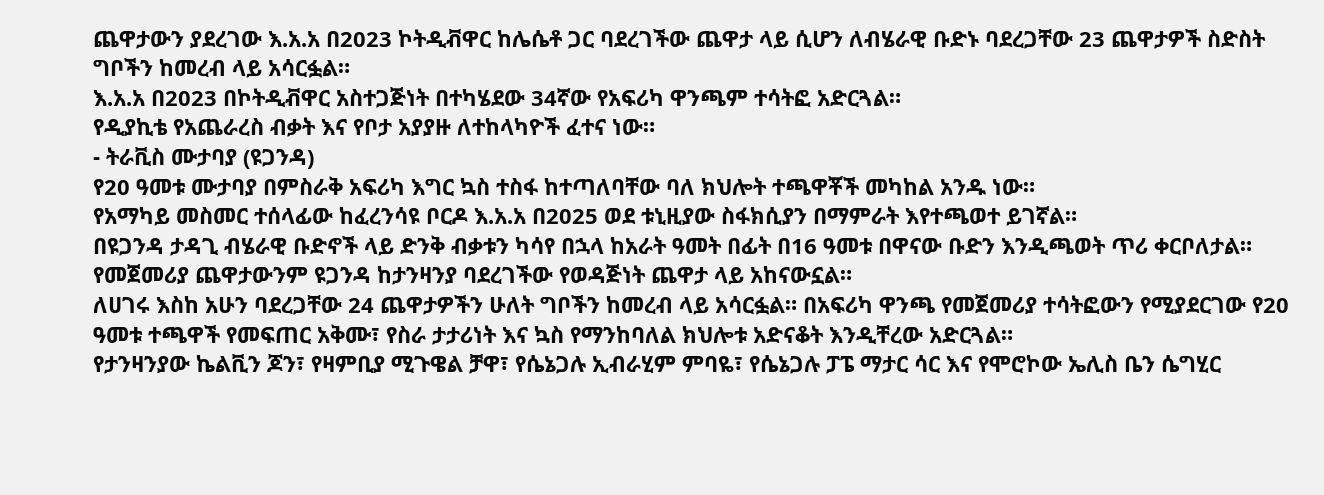ጨዋታውን ያደረገው እ.አ.አ በ2023 ኮትዲቭዋር ከሌሴቶ ጋር ባደረገችው ጨዋታ ላይ ሲሆን ለብሄራዊ ቡድኑ ባደረጋቸው 23 ጨዋታዎች ስድስት ግቦችን ከመረብ ላይ አሳርፏል።
እ.አ.አ በ2023 በኮትዲቭዋር አስተጋጅነት በተካሄደው 34ኛው የአፍሪካ ዋንጫም ተሳትፎ አድርጓል።
የዲያኪቴ የአጨራረስ ብቃት እና የቦታ አያያዙ ለተከላካዮች ፈተና ነው።
- ትራቪስ ሙታባያ (ዩጋንዳ)
የ20 ዓመቱ ሙታባያ በምስራቅ አፍሪካ እግር ኳስ ተስፋ ከተጣለባቸው ባለ ክህሎት ተጫዋቾች መካከል አንዱ ነው።
የአማካይ መስመር ተሰላፊው ከፈረንሳዩ ቦርዶ እ.አ.አ በ2025 ወደ ቱኒዚያው ስፋክሲያን በማምራት እየተጫወተ ይገኛል።
በዩጋንዳ ታዳጊ ብሄራዊ ቡድኖች ላይ ድንቅ ብቃቱን ካሳየ በኋላ ከአራት ዓመት በፊት በ16 ዓመቱ በዋናው ቡድን እንዲጫወት ጥሪ ቀርቦለታል። የመጀመሪያ ጨዋታውንም ዩጋንዳ ከታንዛንያ ባደረገችው የወዳጅነት ጨዋታ ላይ አከናውኗል።
ለሀገሩ እስከ አሁን ባደረጋቸው 24 ጨዋታዎችን ሁለት ግቦችን ከመረብ ላይ አሳርፏል። በአፍሪካ ዋንጫ የመጀመሪያ ተሳትፎውን የሚያደርገው የ20 ዓመቱ ተጫዋች የመፍጠር አቅሙ፣ የስራ ታታሪነት እና ኳስ የማንከባለል ክህሎቱ አድናቆት እንዲቸረው አድርጓል።
የታንዛንያው ኬልቪን ጆን፣ የዛምቢያ ሚጉዌል ቻዋ፣ የሴኔጋሉ ኢብራሂም ምባዬ፣ የሴኔጋሉ ፓፔ ማታር ሳር እና የሞሮኮው ኤሊስ ቤን ሴግሂር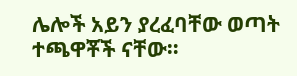ሌሎች አይን ያረፈባቸው ወጣት ተጫዋቾች ናቸው።